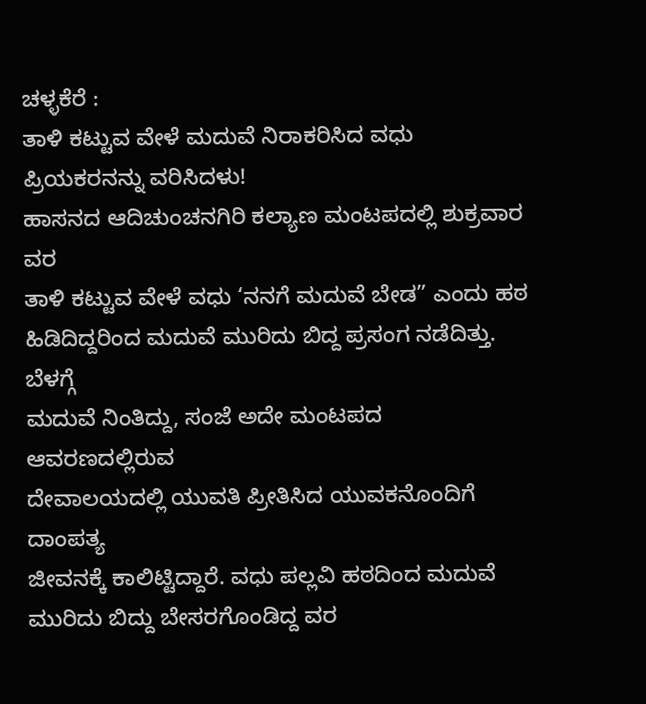ಚಳ್ಳಕೆರೆ :
ತಾಳಿ ಕಟ್ಟುವ ವೇಳೆ ಮದುವೆ ನಿರಾಕರಿಸಿದ ವಧು
ಪ್ರಿಯಕರನನ್ನು ವರಿಸಿದಳು!
ಹಾಸನದ ಆದಿಚುಂಚನಗಿರಿ ಕಲ್ಯಾಣ ಮಂಟಪದಲ್ಲಿ ಶುಕ್ರವಾರ ವರ
ತಾಳಿ ಕಟ್ಟುವ ವೇಳೆ ವಧು ‘ನನಗೆ ಮದುವೆ ಬೇಡ” ಎಂದು ಹಠ
ಹಿಡಿದಿದ್ದರಿಂದ ಮದುವೆ ಮುರಿದು ಬಿದ್ದ ಪ್ರಸಂಗ ನಡೆದಿತ್ತು.
ಬೆಳಗ್ಗೆ
ಮದುವೆ ನಿಂತಿದ್ದು, ಸಂಜೆ ಅದೇ ಮಂಟಪದ ಆವರಣದಲ್ಲಿರುವ
ದೇವಾಲಯದಲ್ಲಿ ಯುವತಿ ಪ್ರೀತಿಸಿದ ಯುವಕನೊಂದಿಗೆ ದಾಂಪತ್ಯ
ಜೀವನಕ್ಕೆ ಕಾಲಿಟ್ಟಿದ್ದಾರೆ. ವಧು ಪಲ್ಲವಿ ಹಠದಿಂದ ಮದುವೆ
ಮುರಿದು ಬಿದ್ದು ಬೇಸರಗೊಂಡಿದ್ದ ವರ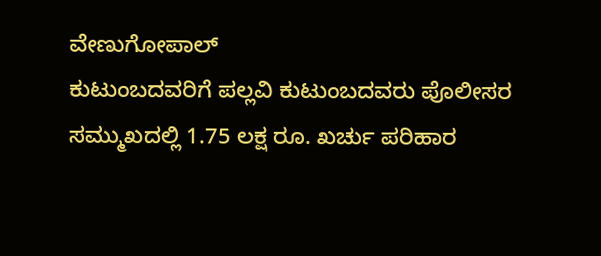ವೇಣುಗೋಪಾಲ್
ಕುಟುಂಬದವರಿಗೆ ಪಲ್ಲವಿ ಕುಟುಂಬದವರು ಪೊಲೀಸರ
ಸಮ್ಮುಖದಲ್ಲಿ 1.75 ಲಕ್ಷ ರೂ. ಖರ್ಚು ಪರಿಹಾರ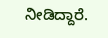ನೀಡಿದ್ದಾರೆ.